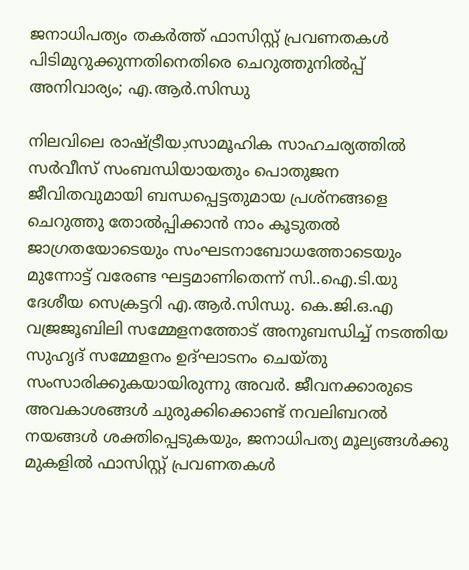ജനാധിപത്യം തകര്‍ത്ത് ഫാസിസ്റ്റ് പ്രവണതകള്‍ പിടിമുറുക്കുന്നതിനെതിരെ ചെറുത്തുനില്‍പ്പ് അനിവാര്യം; എ.ആര്‍.സിന്ധു

നിലവിലെ രാഷ്ട്രീയڊസാമൂഹിക സാഹചര്യത്തില്‍ സര്‍വീസ് സംബന്ധിയായതും പൊതുജന ജീവിതവുമായി ബന്ധപ്പെട്ടതുമായ പ്രശ്നങ്ങളെ ചെറുത്തു തോല്‍പ്പിക്കാന്‍ നാം കൂടുതല്‍ ജാഗ്രതയോടെയും സംഘടനാബോധത്തോടെയും മുന്നോട്ട് വരേണ്ട ഘട്ടമാണിതെന്ന് സി..ഐ.ടി.യു ദേശീയ സെക്രട്ടറി എ.ആര്‍.സിന്ധു. കെ.ജി.ഒ.എ വജ്രജൂബിലി സമ്മേളനത്തോട് അനുബന്ധിച്ച് നടത്തിയ സുഹൃദ് സമ്മേളനം ഉദ്ഘാടനം ചെയ്തു സംസാരിക്കുകയായിരുന്നു അവര്‍. ജീവനക്കാരുടെ അവകാശങ്ങള്‍ ചുരുക്കിക്കൊണ്ട് നവലിബറല്‍ നയങ്ങള്‍ ശക്തിപ്പെടുകയും, ജനാധിപത്യ മൂല്യങ്ങള്‍ക്കു മുകളില്‍ ഫാസിസ്റ്റ് പ്രവണതകള്‍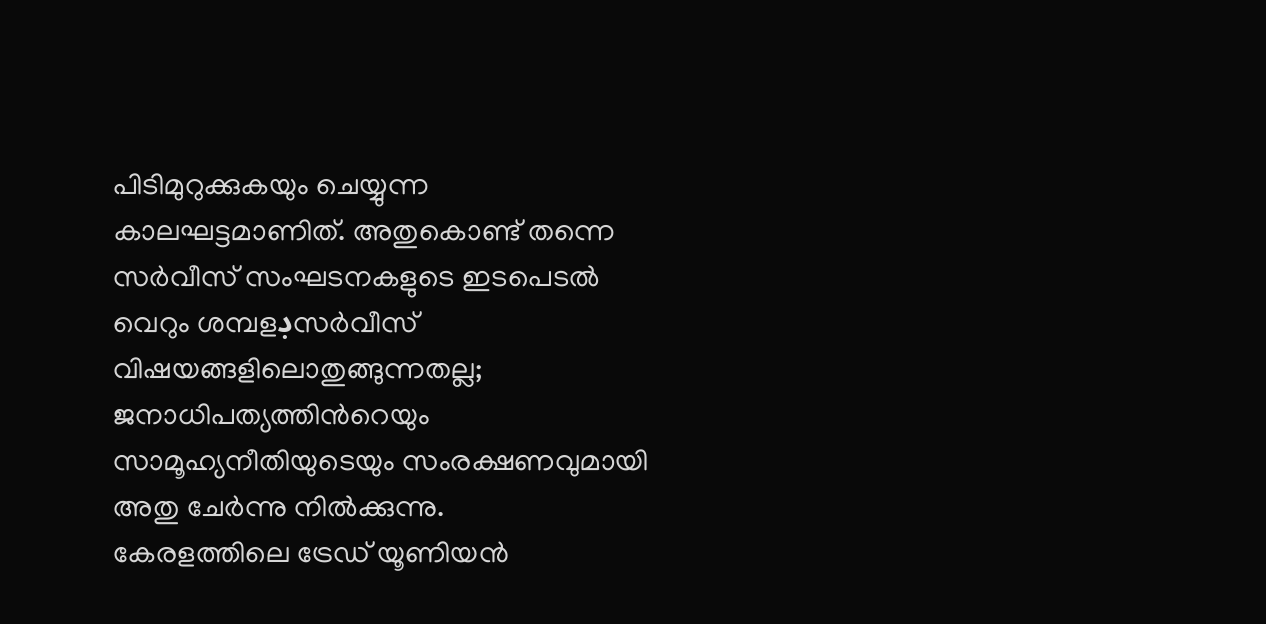പിടിമുറുക്കുകയും ചെയ്യുന്ന കാലഘട്ടമാണിത്. അതുകൊണ്ട് തന്നെ സര്‍വീസ് സംഘടനകളുടെ ഇടപെടല്‍ വെറും ശമ്പളڊസര്‍വീസ് വിഷയങ്ങളിലൊതുങ്ങുന്നതല്ല; ജനാധിപത്യത്തിന്‍റെയും സാമൂഹ്യനീതിയുടെയും സംരക്ഷണവുമായി അതു ചേര്‍ന്നു നില്‍ക്കുന്നു.
കേരളത്തിലെ ട്രേഡ് യൂണിയന്‍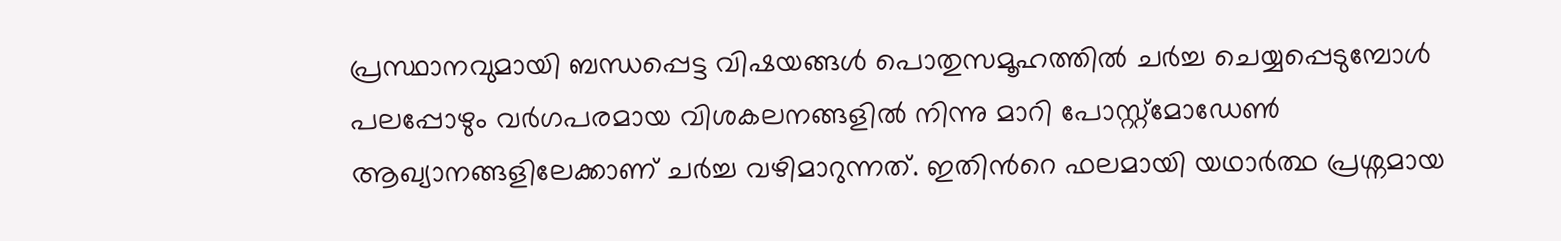പ്രസ്ഥാനവുമായി ബന്ധപ്പെട്ട വിഷയങ്ങള്‍ പൊതുസമൂഹത്തില്‍ ചര്‍ച്ച ചെയ്യപ്പെടുമ്പോള്‍ പലപ്പോഴും വര്‍ഗപരമായ വിശകലനങ്ങളില്‍ നിന്നു മാറി പോസ്റ്റ്മോഡേണ്‍ ആഖ്യാനങ്ങളിലേക്കാണ് ചര്‍ച്ച വഴിമാറുന്നത്. ഇതിന്‍റെ ഫലമായി യഥാര്‍ത്ഥ പ്രശ്നമായ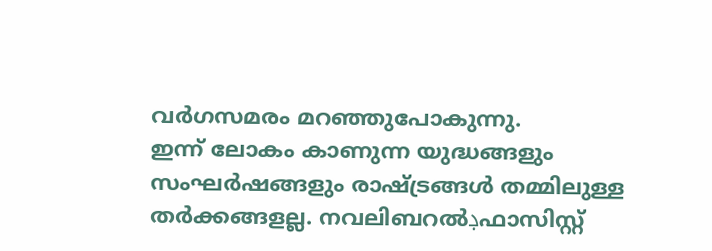വര്‍ഗസമരം മറഞ്ഞുപോകുന്നു.
ഇന്ന് ലോകം കാണുന്ന യുദ്ധങ്ങളും സംഘര്‍ഷങ്ങളും രാഷ്ട്രങ്ങള്‍ തമ്മിലുള്ള തര്‍ക്കങ്ങളല്ല. നവലിബറല്‍ڊഫാസിസ്റ്റ്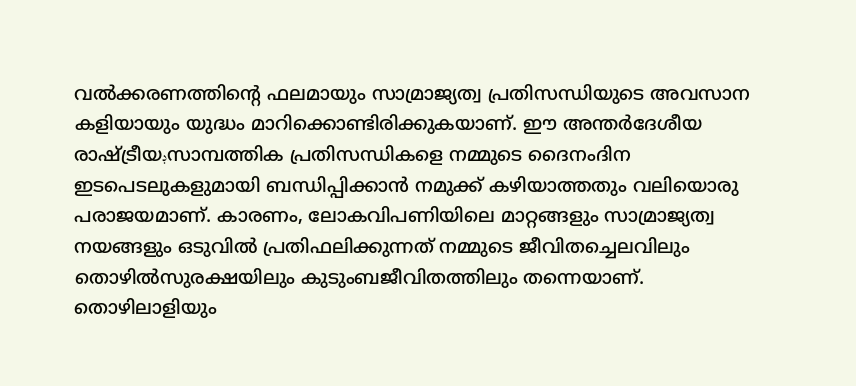വല്‍ക്കരണത്തിന്‍റെ ഫലമായും സാമ്രാജ്യത്വ പ്രതിസന്ധിയുടെ അവസാന കളിയായും യുദ്ധം മാറിക്കൊണ്ടിരിക്കുകയാണ്. ഈ അന്തര്‍ദേശീയ രാഷ്ട്രീയڊസാമ്പത്തിക പ്രതിസന്ധികളെ നമ്മുടെ ദൈനംദിന ഇടപെടലുകളുമായി ബന്ധിപ്പിക്കാന്‍ നമുക്ക് കഴിയാത്തതും വലിയൊരു പരാജയമാണ്. കാരണം, ലോകവിപണിയിലെ മാറ്റങ്ങളും സാമ്രാജ്യത്വ നയങ്ങളും ഒടുവില്‍ പ്രതിഫലിക്കുന്നത് നമ്മുടെ ജീവിതച്ചെലവിലും തൊഴില്‍സുരക്ഷയിലും കുടുംബജീവിതത്തിലും തന്നെയാണ്.
തൊഴിലാളിയും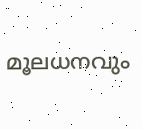മൂലധനവും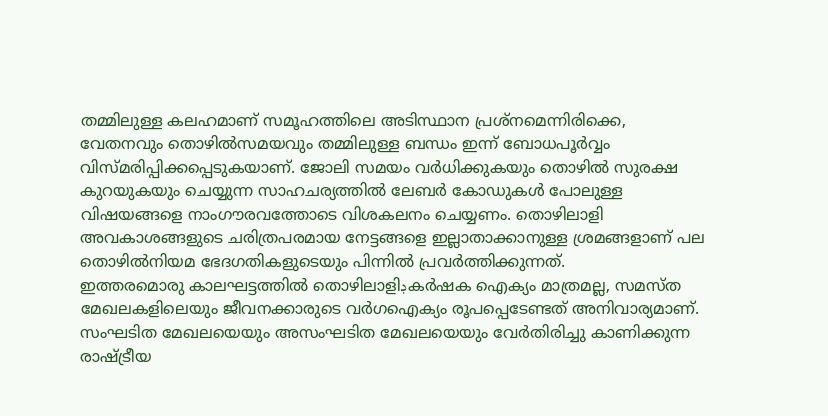തമ്മിലുള്ള കലഹമാണ് സമൂഹത്തിലെ അടിസ്ഥാന പ്രശ്നമെന്നിരിക്കെ, വേതനവും തൊഴില്‍സമയവും തമ്മിലുള്ള ബന്ധം ഇന്ന് ബോധപൂര്‍വ്വം വിസ്മരിപ്പിക്കപ്പെടുകയാണ്. ജോലി സമയം വര്‍ധിക്കുകയും തൊഴില്‍ സുരക്ഷ കുറയുകയും ചെയ്യുന്ന സാഹചര്യത്തില്‍ ലേബര്‍ കോഡുകള്‍ പോലുള്ള വിഷയങ്ങളെ നാംഗൗരവത്തോടെ വിശകലനം ചെയ്യണം. തൊഴിലാളി അവകാശങ്ങളുടെ ചരിത്രപരമായ നേട്ടങ്ങളെ ഇല്ലാതാക്കാനുള്ള ശ്രമങ്ങളാണ് പല തൊഴില്‍നിയമ ഭേദഗതികളുടെയും പിന്നില്‍ പ്രവര്‍ത്തിക്കുന്നത്.
ഇത്തരമൊരു കാലഘട്ടത്തില്‍ തൊഴിലാളിڊകര്‍ഷക ഐക്യം മാത്രമല്ല, സമസ്ത മേഖലകളിലെയും ജീവനക്കാരുടെ വര്‍ഗഐക്യം രൂപപ്പെടേണ്ടത് അനിവാര്യമാണ്. സംഘടിത മേഖലയെയും അസംഘടിത മേഖലയെയും വേര്‍തിരിച്ചു കാണിക്കുന്ന രാഷ്ട്രീയ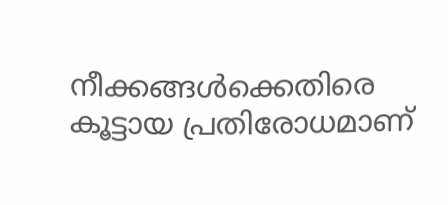നീക്കങ്ങള്‍ക്കെതിരെ കൂട്ടായ പ്രതിരോധമാണ്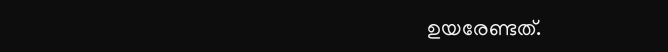ഉയരേണ്ടത്.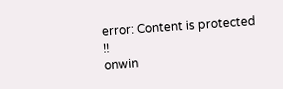error: Content is protected !!
onwin